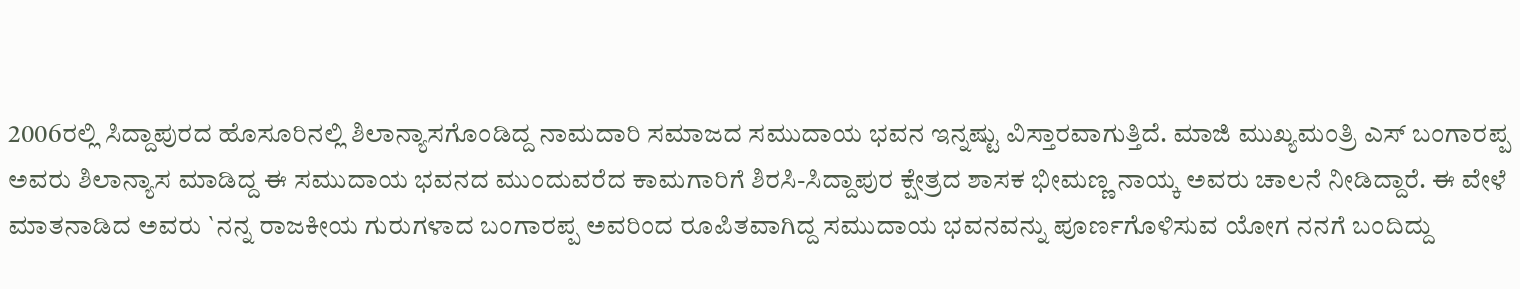2006ರಲ್ಲಿ ಸಿದ್ದಾಪುರದ ಹೊಸೂರಿನಲ್ಲಿ ಶಿಲಾನ್ಯಾಸಗೊಂಡಿದ್ದ ನಾಮದಾರಿ ಸಮಾಜದ ಸಮುದಾಯ ಭವನ ಇನ್ನಷ್ಟು ವಿಸ್ತಾರವಾಗುತ್ತಿದೆ. ಮಾಜಿ ಮುಖ್ಯಮಂತ್ರಿ ಎಸ್ ಬಂಗಾರಪ್ಪ ಅವರು ಶಿಲಾನ್ಯಾಸ ಮಾಡಿದ್ದ ಈ ಸಮುದಾಯ ಭವನದ ಮುಂದುವರೆದ ಕಾಮಗಾರಿಗೆ ಶಿರಸಿ-ಸಿದ್ದಾಪುರ ಕ್ಷೇತ್ರದ ಶಾಸಕ ಭೀಮಣ್ಣ ನಾಯ್ಕ ಅವರು ಚಾಲನೆ ನೀಡಿದ್ದಾರೆ. ಈ ವೇಳೆ ಮಾತನಾಡಿದ ಅವರು `ನನ್ನ ರಾಜಕೀಯ ಗುರುಗಳಾದ ಬಂಗಾರಪ್ಪ ಅವರಿಂದ ರೂಪಿತವಾಗಿದ್ದ ಸಮುದಾಯ ಭವನವನ್ನು ಪೂರ್ಣಗೊಳಿಸುವ ಯೋಗ ನನಗೆ ಬಂದಿದ್ದು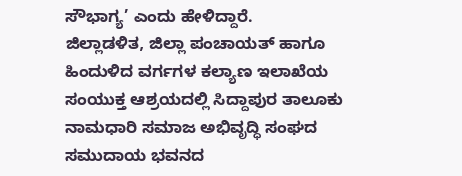ಸೌಭಾಗ್ಯ’ ಎಂದು ಹೇಳಿದ್ದಾರೆ.
ಜಿಲ್ಲಾಡಳಿತ, ಜಿಲ್ಲಾ ಪಂಚಾಯತ್ ಹಾಗೂ ಹಿಂದುಳಿದ ವರ್ಗಗಳ ಕಲ್ಯಾಣ ಇಲಾಖೆಯ ಸಂಯುಕ್ತ ಆಶ್ರಯದಲ್ಲಿ ಸಿದ್ದಾಪುರ ತಾಲೂಕು ನಾಮಧಾರಿ ಸಮಾಜ ಅಭಿವೃದ್ಧಿ ಸಂಘದ ಸಮುದಾಯ ಭವನದ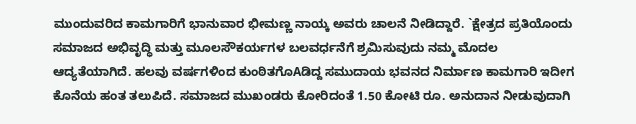ಮುಂದುವರಿದ ಕಾಮಗಾರಿಗೆ ಭಾನುವಾರ ಭೀಮಣ್ಣ ನಾಯ್ಕ ಅವರು ಚಾಲನೆ ನೀಡಿದ್ದಾರೆ. `ಕ್ಷೇತ್ರದ ಪ್ರತಿಯೊಂದು ಸಮಾಜದ ಅಭಿವೃದ್ಧಿ ಮತ್ತು ಮೂಲಸೌಕರ್ಯಗಳ ಬಲವರ್ಧನೆಗೆ ಶ್ರಮಿಸುವುದು ನಮ್ಮ ಮೊದಲ ಆದ್ಯತೆಯಾಗಿದೆ. ಹಲವು ವರ್ಷಗಳಿಂದ ಕುಂಠಿತಗೊAಡಿದ್ದ ಸಮುದಾಯ ಭವನದ ನಿರ್ಮಾಣ ಕಾಮಗಾರಿ ಇದೀಗ ಕೊನೆಯ ಹಂತ ತಲುಪಿದೆ. ಸಮಾಜದ ಮುಖಂಡರು ಕೋರಿದಂತೆ 1.50 ಕೋಟಿ ರೂ. ಅನುದಾನ ನೀಡುವುದಾಗಿ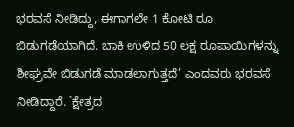ಭರವಸೆ ನೀಡಿದ್ದು, ಈಗಾಗಲೇ 1 ಕೋಟಿ ರೂ ಬಿಡುಗಡೆಯಾಗಿದೆ. ಬಾಕಿ ಉಳಿದ 50 ಲಕ್ಷ ರೂಪಾಯಿಗಳನ್ನು ಶೀಘ್ರವೇ ಬಿಡುಗಡೆ ಮಾಡಲಾಗುತ್ತದೆ’ ಎಂದವರು ಭರವಸೆ ನೀಡಿದ್ದಾರೆ. `ಕ್ಷೇತ್ರದ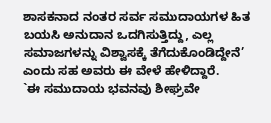ಶಾಸಕನಾದ ನಂತರ ಸರ್ವ ಸಮುದಾಯಗಳ ಹಿತ ಬಯಸಿ ಅನುದಾನ ಒದಗಿಸುತ್ತಿದ್ದು, ಎಲ್ಲ ಸಮಾಜಗಳನ್ನು ವಿಶ್ವಾಸಕ್ಕೆ ತೆಗೆದುಕೊಂಡಿದ್ದೇನೆ’ ಎಂದು ಸಹ ಅವರು ಈ ವೇಳೆ ಹೇಳಿದ್ದಾರೆ.
`ಈ ಸಮುದಾಯ ಭವನವು ಶೀಘ್ರವೇ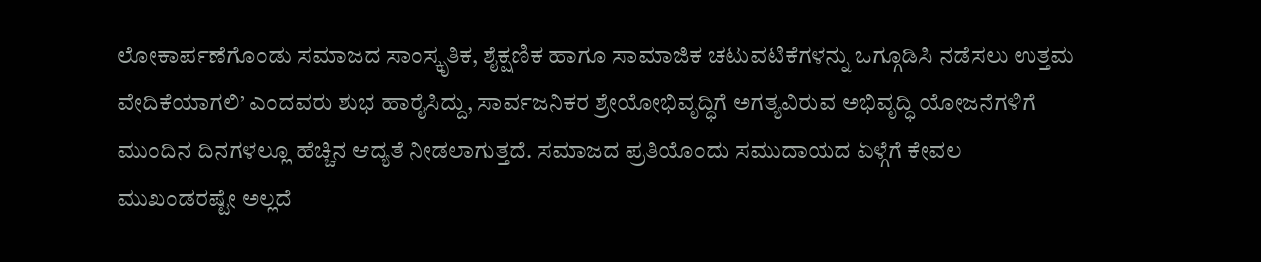ಲೋಕಾರ್ಪಣೆಗೊಂಡು ಸಮಾಜದ ಸಾಂಸ್ಕೃತಿಕ, ಶೈಕ್ಷಣಿಕ ಹಾಗೂ ಸಾಮಾಜಿಕ ಚಟುವಟಿಕೆಗಳನ್ನು ಒಗ್ಗೂಡಿಸಿ ನಡೆಸಲು ಉತ್ತಮ ವೇದಿಕೆಯಾಗಲಿ’ ಎಂದವರು ಶುಭ ಹಾರೈಸಿದ್ದು, ಸಾರ್ವಜನಿಕರ ಶ್ರೇಯೋಭಿವೃದ್ಧಿಗೆ ಅಗತ್ಯವಿರುವ ಅಭಿವೃದ್ಧಿ ಯೋಜನೆಗಳಿಗೆ ಮುಂದಿನ ದಿನಗಳಲ್ಲೂ ಹೆಚ್ಚಿನ ಆದ್ಯತೆ ನೀಡಲಾಗುತ್ತದೆ. ಸಮಾಜದ ಪ್ರತಿಯೊಂದು ಸಮುದಾಯದ ಏಳ್ಗೆಗೆ ಕೇವಲ ಮುಖಂಡರಷ್ಟೇ ಅಲ್ಲದೆ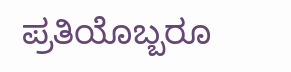ಪ್ರತಿಯೊಬ್ಬರೂ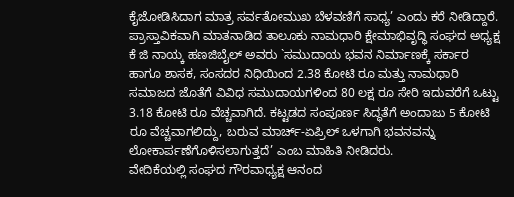ಕೈಜೋಡಿಸಿದಾಗ ಮಾತ್ರ ಸರ್ವತೋಮುಖ ಬೆಳವಣಿಗೆ ಸಾಧ್ಯ’ ಎಂದು ಕರೆ ನೀಡಿದ್ದಾರೆ. ಪ್ರಾಸ್ತಾವಿಕವಾಗಿ ಮಾತನಾಡಿದ ತಾಲೂಕು ನಾಮಧಾರಿ ಕ್ಷೇಮಾಭಿವೃದ್ಧಿ ಸಂಘದ ಅಧ್ಯಕ್ಷ ಕೆ ಜಿ ನಾಯ್ಕ ಹಣಜಿಬೈಲ್ ಅವರು `ಸಮುದಾಯ ಭವನ ನಿರ್ಮಾಣಕ್ಕೆ ಸರ್ಕಾರ ಹಾಗೂ ಶಾಸಕ, ಸಂಸದರ ನಿಧಿಯಿಂದ 2.38 ಕೋಟಿ ರೂ ಮತ್ತು ನಾಮಧಾರಿ ಸಮಾಜದ ಜೊತೆಗೆ ವಿವಿಧ ಸಮುದಾಯಗಳಿಂದ 80 ಲಕ್ಷ ರೂ ಸೇರಿ ಇದುವರೆಗೆ ಒಟ್ಟು 3.18 ಕೋಟಿ ರೂ ವೆಚ್ಚವಾಗಿದೆ. ಕಟ್ಟಡದ ಸಂಪೂರ್ಣ ಸಿದ್ಧತೆಗೆ ಅಂದಾಜು 5 ಕೋಟಿ ರೂ ವೆಚ್ಚವಾಗಲಿದ್ದು, ಬರುವ ಮಾರ್ಚ್-ಏಪ್ರಿಲ್ ಒಳಗಾಗಿ ಭವನವನ್ನು ಲೋಕಾರ್ಪಣೆಗೊಳಿಸಲಾಗುತ್ತದೆ’ ಎಂಬ ಮಾಹಿತಿ ನೀಡಿದರು.
ವೇದಿಕೆಯಲ್ಲಿ ಸಂಘದ ಗೌರವಾಧ್ಯಕ್ಷ ಆನಂದ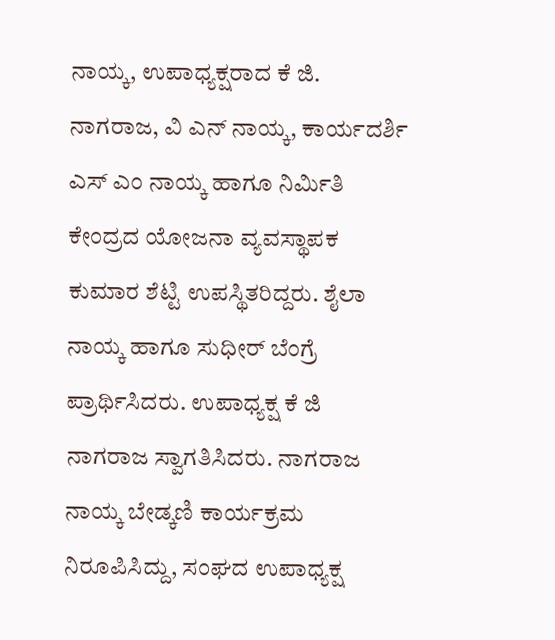ನಾಯ್ಕ, ಉಪಾಧ್ಯಕ್ಷರಾದ ಕೆ ಜಿ. ನಾಗರಾಜ, ವಿ ಎನ್ ನಾಯ್ಕ, ಕಾರ್ಯದರ್ಶಿ ಎಸ್ ಎಂ ನಾಯ್ಕ ಹಾಗೂ ನಿರ್ಮಿತಿ ಕೇಂದ್ರದ ಯೋಜನಾ ವ್ಯವಸ್ಥಾಪಕ ಕುಮಾರ ಶೆಟ್ಟಿ ಉಪಸ್ಥಿತರಿದ್ದರು. ಶೈಲಾ ನಾಯ್ಕ ಹಾಗೂ ಸುಧೀರ್ ಬೆಂಗ್ರೆ ಪ್ರಾರ್ಥಿಸಿದರು. ಉಪಾಧ್ಯಕ್ಷ ಕೆ ಜಿ ನಾಗರಾಜ ಸ್ವಾಗತಿಸಿದರು. ನಾಗರಾಜ ನಾಯ್ಕ ಬೇಡ್ಕಣಿ ಕಾರ್ಯಕ್ರಮ ನಿರೂಪಿಸಿದ್ದು, ಸಂಘದ ಉಪಾಧ್ಯಕ್ಷ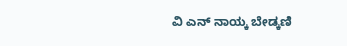ವಿ ಎನ್ ನಾಯ್ಕ ಬೇಡ್ಕಣಿ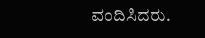ವಂದಿಸಿದರು.